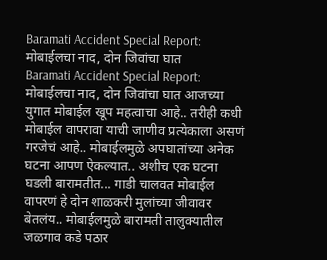Baramati Accident Special Report: मोबाईलचा नाद, दोन जिवांचा घात
Baramati Accident Special Report: मोबाईलचा नाद, दोन जिवांचा घात आजच्या युगात मोबाईल खूप महत्वाचा आहे.. तरीही कधी मोबाईल वापरावा याची जाणीव प्रत्येकाला असणं गरजेचं आहे.. मोबाईलमुळे अपघातांच्या अनेक घटना आपण ऐकल्यात.. अशीच एक घटना घडली बारामतीत... गाडी चालवत मोबाईल वापरणं हे दोन शाळकरी मुलांच्या जीवावर बेतलंय.. मोबाईलमुळे बारामती तालुक्यातील जळगाव कडे पठार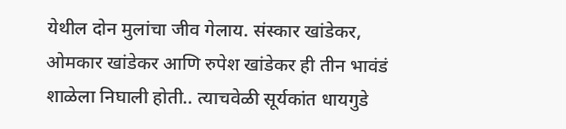येथील दोन मुलांचा जीव गेलाय. संस्कार खांडेकर, ओमकार खांडेकर आणि रुपेश खांडेकर ही तीन भावंडं शाळेला निघाली होती.. त्याचवेळी सूर्यकांत धायगुडे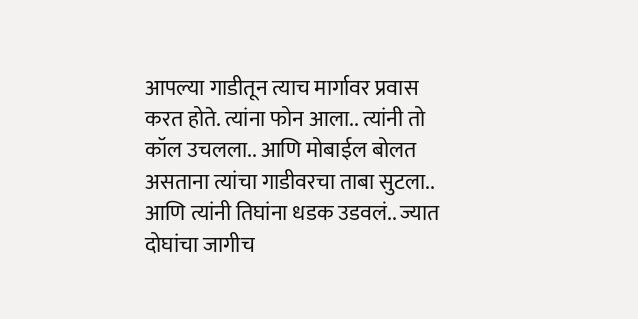आपल्या गाडीतून त्याच मार्गावर प्रवास करत होते. त्यांना फोन आला.. त्यांनी तो कॉल उचलला.. आणि मोबाईल बोलत असताना त्यांचा गाडीवरचा ताबा सुटला.. आणि त्यांनी तिघांना धडक उडवलं.. ज्यात दोघांचा जागीच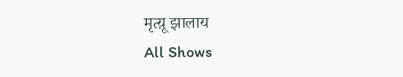मृत्य़ू झालाय
All Shows